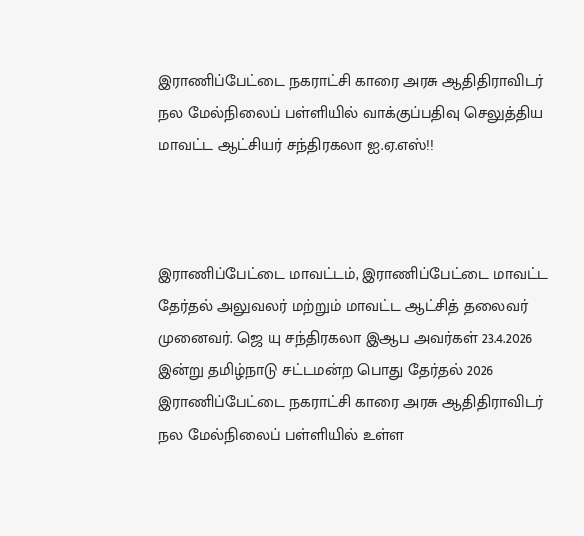இராணிப்பேட்டை நகராட்சி காரை அரசு ஆதிதிராவிடர் நல மேல்நிலைப் பள்ளியில் வாக்குப்பதிவு செலுத்திய மாவட்ட ஆட்சியர் சந்திரகலா ஐ.ஏ.எஸ்!!



இராணிப்பேட்டை மாவட்டம், இராணிப்பேட்டை மாவட்ட தேர்தல் அலுவலர் மற்றும் மாவட்ட ஆட்சித் தலைவர் முனைவர். ஜெ யு சந்திரகலா இஆப அவர்கள் 23.4.2026 இன்று தமிழ்நாடு சட்டமன்ற பொது தேர்தல் 2026  இராணிப்பேட்டை நகராட்சி காரை அரசு ஆதிதிராவிடர் நல மேல்நிலைப் பள்ளியில் உள்ள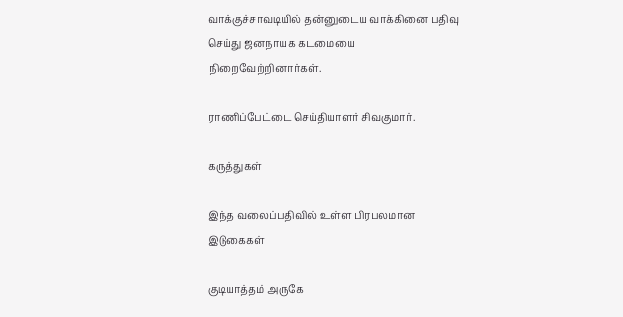வாக்குச்சாவடியில் தன்னுடைய வாக்கினை பதிவு செய்து ஜனநாயக கடமையை நிறைவேற்றினார்கள்.

ராணிப்பேட்டை செய்தியாளர் சிவகுமார்.

கருத்துகள்

இந்த வலைப்பதிவில் உள்ள பிரபலமான இடுகைகள்

குடியாத்தம் அருகே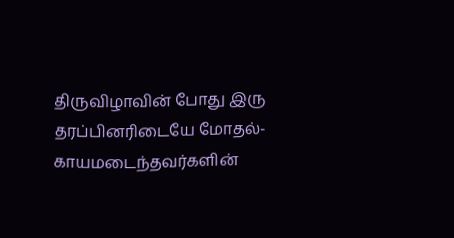திருவிழாவின் போது இரு தரப்பினரிடையே மோதல்- காயமடைந்தவர்களின்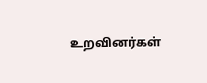உறவினர்கள்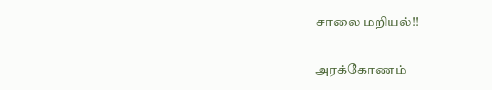சாலை மறியல்!!

அரக்கோணம்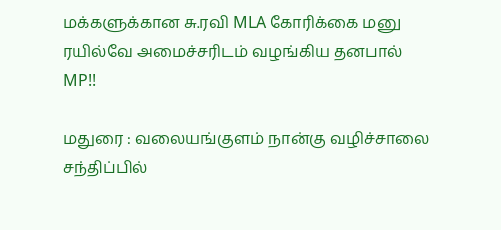மக்களுக்கான சு.ரவி MLA கோரிக்கை மனு ரயில்வே அமைச்சரிடம் வழங்கிய தனபால் MP!!

மதுரை : வலையங்குளம் நான்கு வழிச்சாலை சந்திப்பில்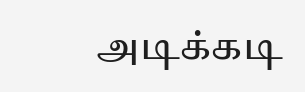அடிக்கடி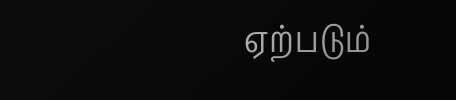ஏற்படும்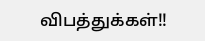விபத்துக்கள்!!